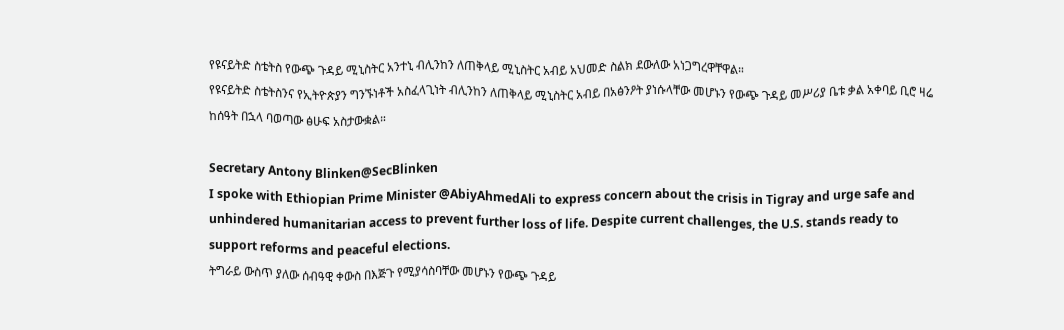የዩናይትድ ስቴትስ የውጭ ጉዳይ ሚኒስትር አንተኒ ብሊንከን ለጠቅላይ ሚኒስትር አብይ አህመድ ስልክ ደውለው አነጋግረዋቸዋል።
የዩናይትድ ስቴትስንና የኢትዮጵያን ግንኙነቶች አስፈላጊነት ብሊንከን ለጠቅላይ ሚኒስትር አብይ በአፅንዖት ያነሱላቸው መሆኑን የውጭ ጉዳይ መሥሪያ ቤቱ ቃል አቀባይ ቢሮ ዛሬ ከሰዓት በኋላ ባወጣው ፅሁፍ አስታውቋል።

Secretary Antony Blinken@SecBlinken
I spoke with Ethiopian Prime Minister @AbiyAhmedAli to express concern about the crisis in Tigray and urge safe and unhindered humanitarian access to prevent further loss of life. Despite current challenges, the U.S. stands ready to support reforms and peaceful elections.
ትግራይ ውስጥ ያለው ሰብዓዊ ቀውስ በእጅጉ የሚያሳስባቸው መሆኑን የውጭ ጉዳይ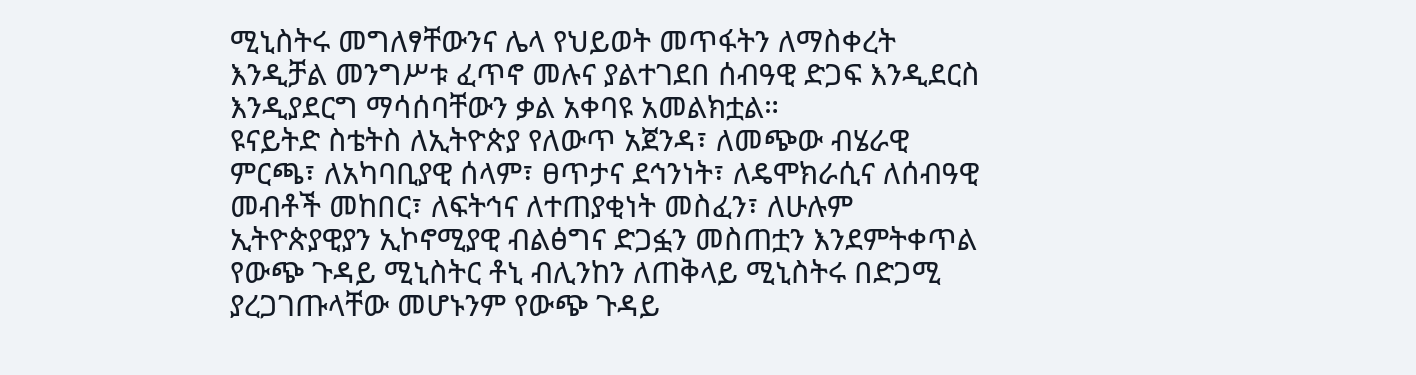ሚኒስትሩ መግለፃቸውንና ሌላ የህይወት መጥፋትን ለማስቀረት እንዲቻል መንግሥቱ ፈጥኖ መሉና ያልተገደበ ሰብዓዊ ድጋፍ እንዲደርስ እንዲያደርግ ማሳሰባቸውን ቃል አቀባዩ አመልክቷል።
ዩናይትድ ስቴትስ ለኢትዮጵያ የለውጥ አጀንዳ፣ ለመጭው ብሄራዊ ምርጫ፣ ለአካባቢያዊ ሰላም፣ ፀጥታና ደኅንነት፣ ለዴሞክራሲና ለሰብዓዊ መብቶች መከበር፣ ለፍትኅና ለተጠያቂነት መስፈን፣ ለሁሉም ኢትዮጵያዊያን ኢኮኖሚያዊ ብልፅግና ድጋፏን መስጠቷን እንደምትቀጥል የውጭ ጉዳይ ሚኒስትር ቶኒ ብሊንከን ለጠቅላይ ሚኒስትሩ በድጋሚ ያረጋገጡላቸው መሆኑንም የውጭ ጉዳይ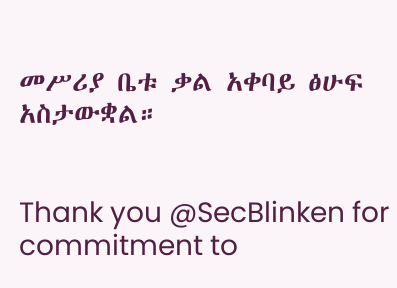መሥሪያ ቤቱ ቃል አቀባይ ፅሁፍ አስታውቋል።


Thank you @SecBlinken for commitment to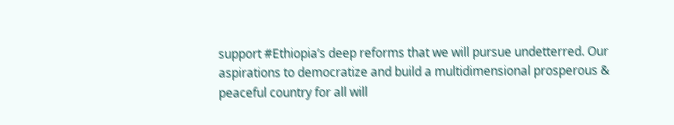support #Ethiopia’s deep reforms that we will pursue undetterred. Our aspirations to democratize and build a multidimensional prosperous & peaceful country for all will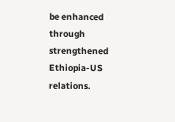be enhanced through strengthened Ethiopia-US relations.